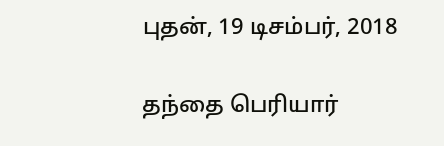புதன், 19 டிசம்பர், 2018

தந்தை பெரியார்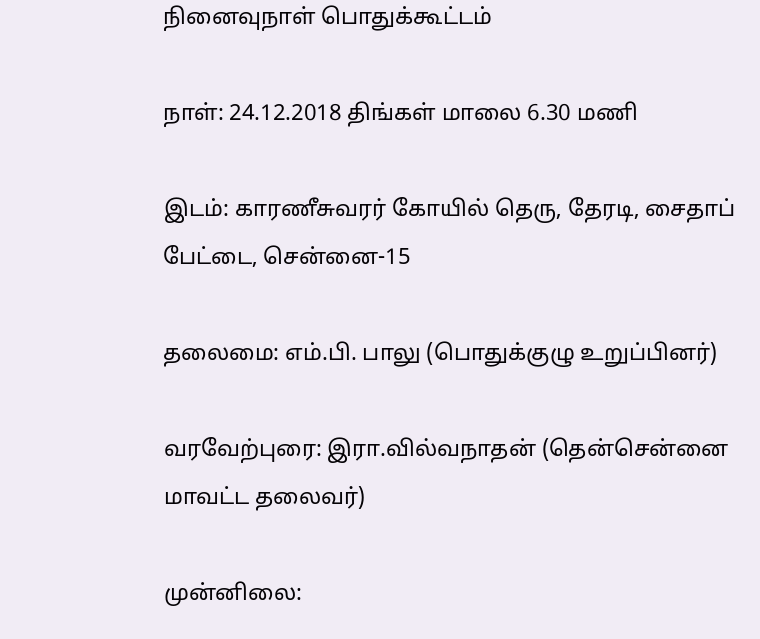நினைவுநாள் பொதுக்கூட்டம்

நாள்: 24.12.2018 திங்கள் மாலை 6.30 மணி

இடம்: காரணீசுவரர் கோயில் தெரு, தேரடி, சைதாப் பேட்டை, சென்னை-15

தலைமை: எம்.பி. பாலு (பொதுக்குழு உறுப்பினர்)

வரவேற்புரை: இரா.வில்வநாதன் (தென்சென்னை மாவட்ட தலைவர்)

முன்னிலை: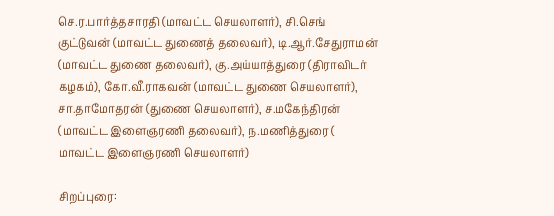செ.ர.பார்த்தசாரதி (மாவட்ட செயலாளர்), சி.செங் குட்டுவன் (மாவட்ட துணைத் தலைவர்), டி.ஆர்.சேதுராமன் (மாவட்ட துணை தலைவர்), கு.அய்யாத்துரை (திராவிடர் கழகம்), கோ.வீ.ராகவன் (மாவட்ட துணை செயலாளர்), சா.தாமோதரன் (துணை செயலாளர்), ச.மகேந்திரன் (மாவட்ட இளைஞரணி தலைவர்), ந.மணித்துரை ( மாவட்ட இளைஞரணி செயலாளர்)

சிறப்புரை: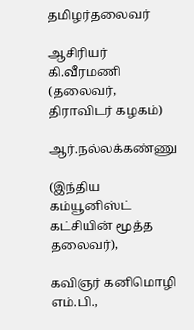தமிழர்தலைவர்

ஆசிரியர் கி.வீரமணி (தலைவர், திராவிடர் கழகம்)

ஆர்.நல்லக்கண்ணு

(இந்திய கம்யூனிஸ்ட் கட்சியின் மூத்த தலைவர்),

கவிஞர் கனிமொழி எம்.பி.,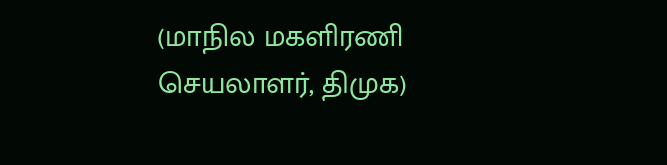(மாநில மகளிரணி செயலாளர், திமுக)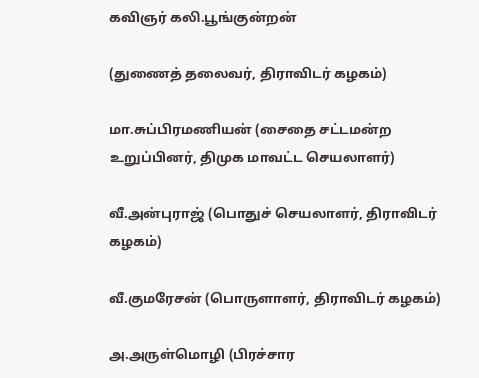கவிஞர் கலி.பூங்குன்றன்

(துணைத் தலைவர், திராவிடர் கழகம்)

மா.சுப்பிரமணியன் (சைதை சட்டமன்ற உறுப்பினர், திமுக மாவட்ட செயலாளர்)

வீ.அன்புராஜ் (பொதுச் செயலாளர், திராவிடர் கழகம்)

வீ.குமரேசன் (பொருளாளர், திராவிடர் கழகம்)

அ.அருள்மொழி (பிரச்சார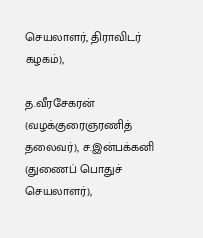செயலாளர், திராவிடர் கழகம்),

த.வீரசேகரன் (வழக்குரைஞரணித் தலைவர்), ச.இன்பக்கனி (துணைப் பொதுச் செயலாளர்),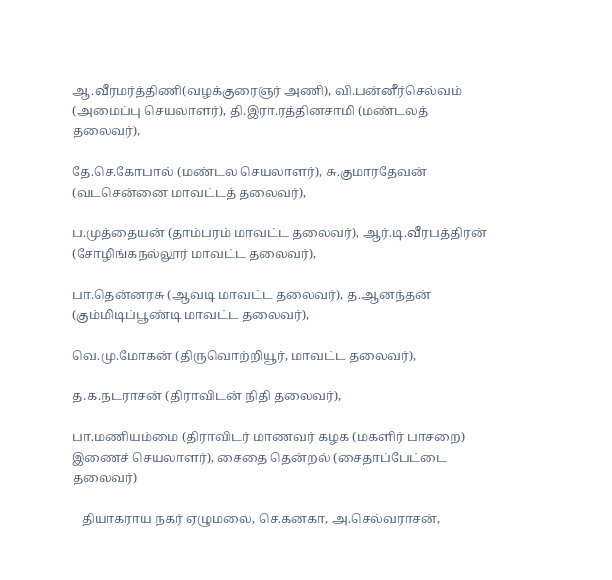ஆ.வீரமர்த்திணி(வழக்குரைஞர் அணி), வி.பன்னீர்செல்வம் (அமைப்பு செயலாளர்), தி.இரா.ரத்தினசாமி (மண்டலத் தலைவர்),

தே.செ.கோபால் (மண்டல செயலாளர்), சு.குமாரதேவன் (வடசென்னை மாவட்டத் தலைவர்),

ப.முத்தையன் (தாம்பரம் மாவட்ட தலைவர்), ஆர்.டி.வீரபத்திரன் (சோழிங்கநல்லூர் மாவட்ட தலைவர்),

பா.தென்னரசு (ஆவடி மாவட்ட தலைவர்), த.ஆனந்தன் (கும்மிடிப்பூண்டி மாவட்ட தலைவர்),

வெ.மு.மோகன் (திருவொற்றியூர், மாவட்ட தலைவர்),

த.க.நடராசன் (திராவிடன் நிதி தலைவர்),

பா.மணியம்மை (திராவிடர் மாணவர் கழக (மகளிர் பாசறை) இணைச் செயலாளர்), சைதை தென்றல் (சைதாப்பேட்டை தலைவர்)

   தியாகராய நகர் ஏழுமலை, செ.கனகா, அ.செல்வராசன்,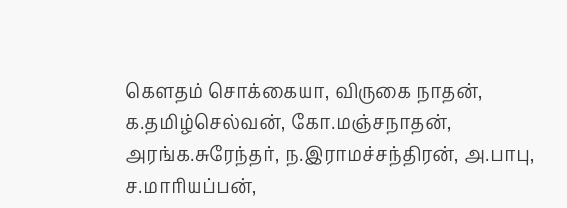கௌதம் சொக்கையா, விருகை நாதன்,  க.தமிழ்செல்வன், கோ.மஞ்சநாதன், அரங்க.சுரேந்தர், ந.இராமச்சந்திரன், அ.பாபு, ச.மாரியப்பன்,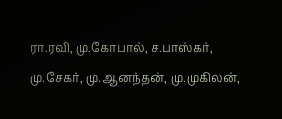ரா.ரவி, மு.கோபால், ச.பாஸ்கர், மு.சேகர், மு.ஆனந்தன், மு.முகிலன்,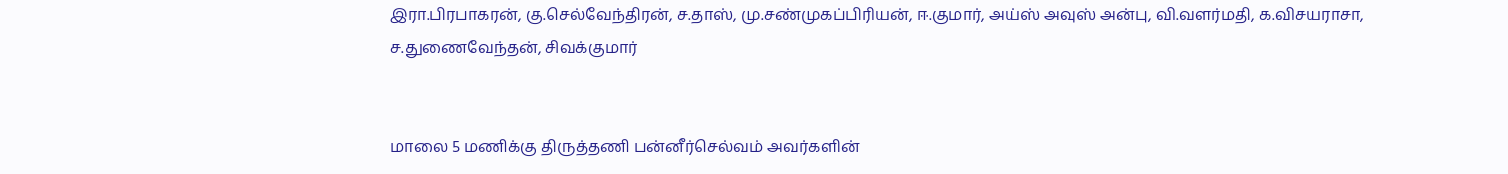இரா.பிரபாகரன், கு.செல்வேந்திரன், ச.தாஸ், மு.சண்முகப்பிரியன், ஈ.குமார், அய்ஸ் அவுஸ் அன்பு, வி.வளர்மதி, க.விசயராசா, ச.துணைவேந்தன், சிவக்குமார்


மாலை 5 மணிக்கு திருத்தணி பன்னீர்செல்வம் அவர்களின்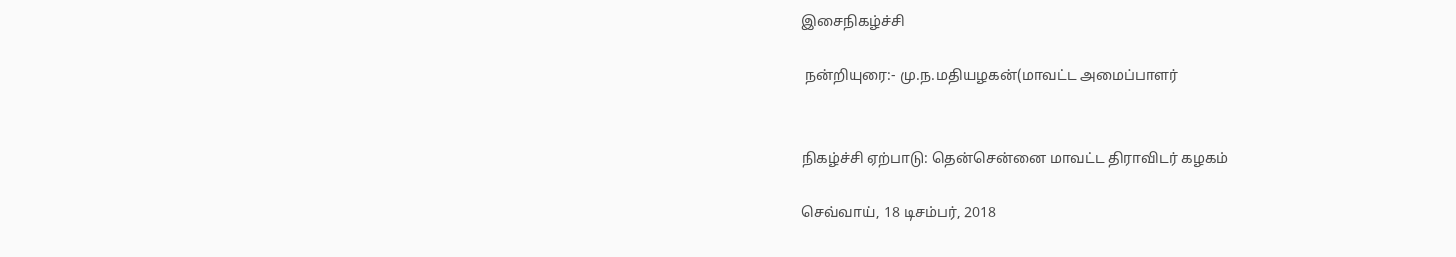இசைநிகழ்ச்சி

 நன்றியுரை:- மு.ந.மதியழகன்(மாவட்ட அமைப்பாளர்


நிகழ்ச்சி ஏற்பாடு: தென்சென்னை மாவட்ட திராவிடர் கழகம்

செவ்வாய், 18 டிசம்பர், 2018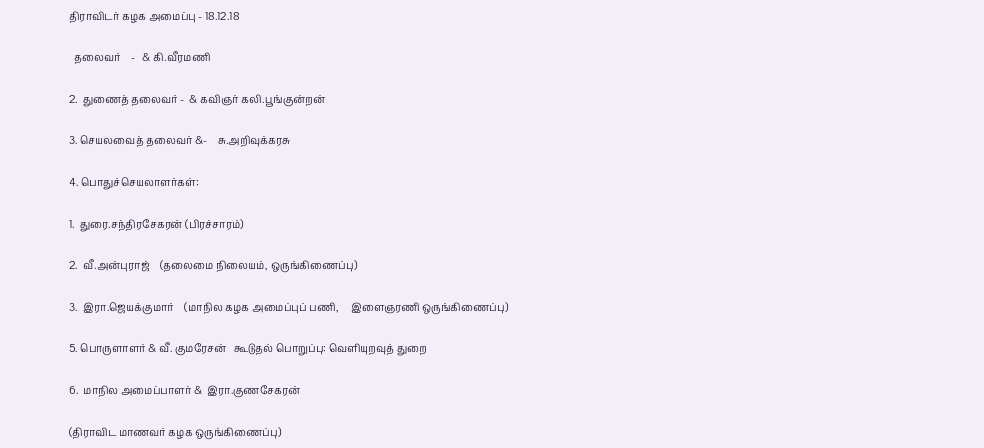திராவிடர் கழக அமைப்பு - 18.12.18

  தலைவர்    -   & கி.வீரமணி

2.  துணைத் தலைவர் -  & கவிஞர் கலி.பூங்குன்றன்

3. செயலவைத் தலைவர் &-    சு.அறிவுக்கரசு

4. பொதுச்செயலாளர்கள்:

1.  துரை.சந்திரசேகரன் (பிரச்சாரம்)

2.  வீ.அன்புராஜ்    (தலைமை நிலையம், ஒருங்கிணைப்பு)

3.  இரா.ஜெயக்குமார்    (மாநில கழக அமைப்புப் பணி,     இளைஞரணி ஒருங்கிணைப்பு)

5. பொருளாளர் & வீ. குமரேசன்   கூடுதல் பொறுப்பு: வெளியுறவுத் துறை

6.  மாநில அமைப்பாளர் &  இரா.குணசேகரன்

(திராவிட மாணவர் கழக ஒருங்கிணைப்பு)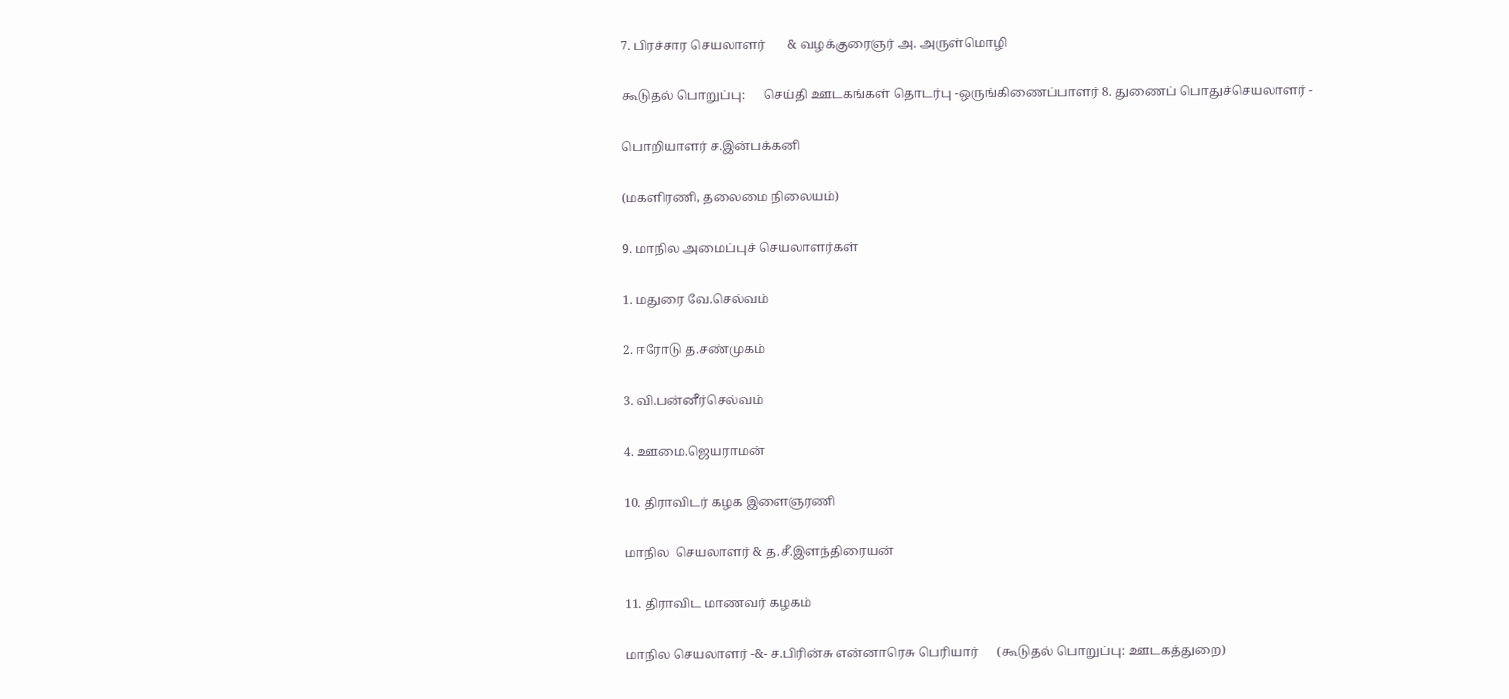7. பிரச்சார செயலாளர்       & வழக்குரைஞர் அ. அருள்மொழி

கூடுதல் பொறுப்பு:      செய்தி ஊடகங்கள் தொடர்பு -ஒருங்கிணைப்பாளர் 8. துணைப் பொதுச்செயலாளர் -

பொறியாளர் ச.இன்பக்கனி

(மகளிரணி, தலைமை நிலையம்)

9. மாநில அமைப்புச் செயலாளர்கள்

1. மதுரை வே.செல்வம்

2. ஈரோடு த.சண்முகம்

3. வி.பன்னீர்செல்வம்

4. ஊமை.ஜெயராமன்

10. திராவிடர் கழக இளைஞரணி

மாநில  செயலாளர் & த.சீ.இளந்திரையன்

11. திராவிட மாணவர் கழகம்

மாநில செயலாளர் -&- ச.பிரின்சு என்னாரெசு பெரியார்      (கூடுதல் பொறுப்பு: ஊடகத்துறை)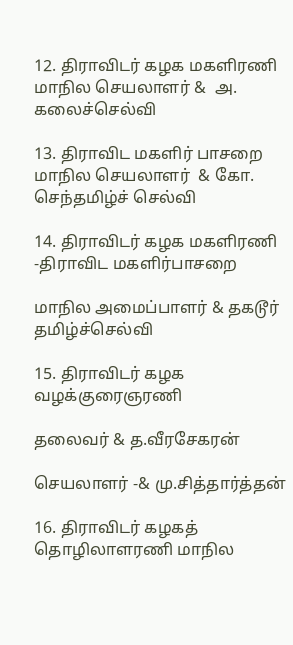12. திராவிடர் கழக மகளிரணி மாநில செயலாளர் &  அ. கலைச்செல்வி

13. திராவிட மகளிர் பாசறை மாநில செயலாளர்  & கோ. செந்தமிழ்ச் செல்வி

14. திராவிடர் கழக மகளிரணி     -திராவிட மகளிர்பாசறை

மாநில அமைப்பாளர் & தகடூர் தமிழ்ச்செல்வி

15. திராவிடர் கழக வழக்குரைஞரணி

தலைவர் & த.வீரசேகரன்

செயலாளர் -& மு.சித்தார்த்தன்

16. திராவிடர் கழகத் தொழிலாளரணி மாநில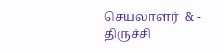செயலாளர்  & - திருச்சி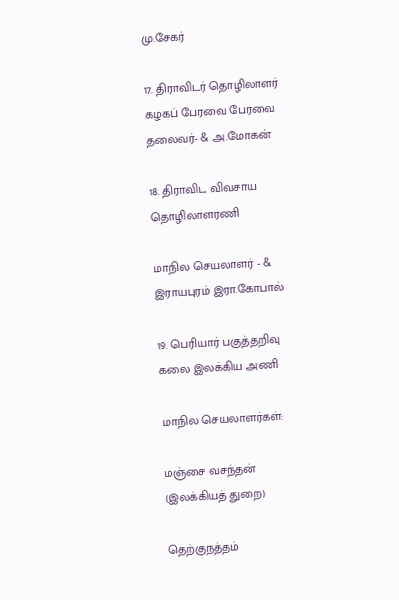மு.சேகர்

17. திராவிடர் தொழிலாளர் கழகப் பேரவை பேரவை தலைவர்- & அ.மோகன்

18. திராவிட விவசாய தொழிலாளரணி

மாநில செயலாளர் - & இராயபுரம் இரா.கோபால்

19. பெரியார் பகுத்தறிவு கலை இலக்கிய அணி

மாநில செயலாளர்கள்:

மஞ்சை வசந்தன் (இலக்கியத் துறை)

தெற்குநத்தம்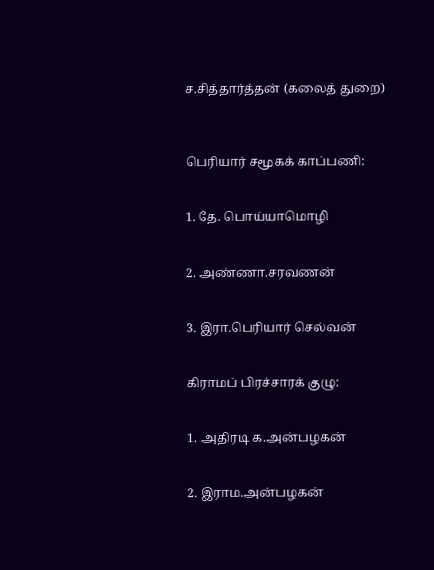ச.சித்தார்த்தன் (கலைத் துறை)



பெரியார் சமூகக் காப்பணி:


1. தே. பொய்யாமொழி


2. அண்ணா.சரவணன்


3. இரா.பெரியார் செல்வன்


கிராமப் பிரச்சாரக் குழு:


1. அதிரடி க.அன்பழகன்


2. இராம.அன்பழகன்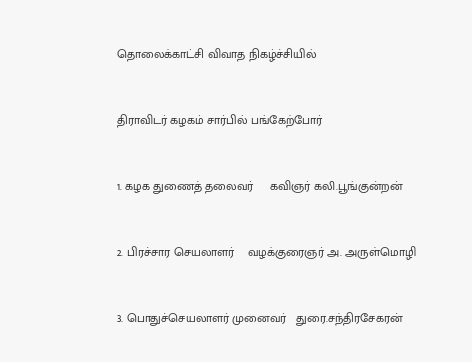தொலைக்காட்சி விவாத நிகழ்ச்சியில்


திராவிடர் கழகம் சார்பில் பங்கேற்போர்


1. கழக துணைத் தலைவர்     கவிஞர் கலி.பூங்குன்றன்


2. பிரச்சார செயலாளர்    வழக்குரைஞர் அ. அருள்மொழி


3. பொதுச்செயலாளர் முனைவர்   துரை.சந்திரசேகரன்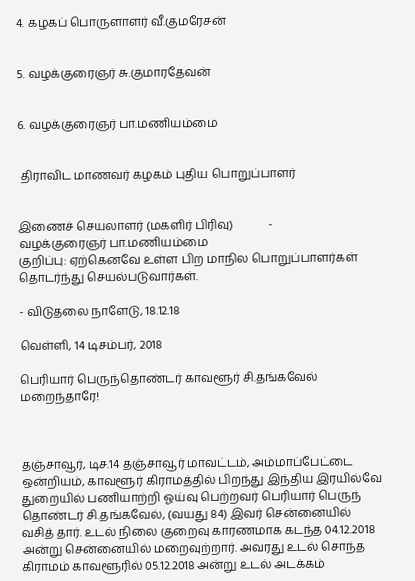4. கழகப் பொருளாளர் வீ.குமரேசன்


5. வழக்குரைஞர் சு.குமாரதேவன்


6. வழக்குரைஞர் பா.மணியம்மை


 திராவிட மாணவர் கழகம் புதிய பொறுப்பாளர்


இணைச் செயலாளர் (மகளிர் பிரிவு)            -         வழக்குரைஞர் பா.மணியம்மை
குறிப்பு: ஏற்கெனவே உள்ள பிற மாநில பொறுப்பாளர்கள் தொடர்ந்து செயல்படுவார்கள்.

- விடுதலை நாளேடு, 18.12.18

வெள்ளி, 14 டிசம்பர், 2018

பெரியார் பெருந்தொண்டர் காவளூர் சி.தங்கவேல் மறைந்தாரே!



தஞ்சாவூர், டிச.14 தஞ்சாவூர் மாவட்டம், அம்மாப்பேட்டை ஒன்றியம், காவளூர் கிராமத்தில் பிறந்து இந்திய இரயில்வே துறையில் பணியாற்றி ஓய்வு பெற்றவர் பெரியார் பெருந் தொண்டர் சி.தங்கவேல், (வயது 84) இவர் சென்னையில் வசித் தார். உடல் நிலை குறைவு காரணமாக கடந்த 04.12.2018 அன்று சென்னையில் மறைவுற்றார். அவரது உடல் சொந்த கிராமம் காவளூரில் 05.12.2018 அன்று உடல் அடக்கம்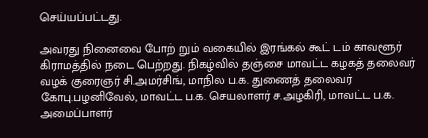செய்யப்பட்டது.

அவரது நினைவை போற் றும் வகையில் இரங்கல் கூட் டம் காவளூர் கிராமத்தில் நடை பெற்றது. நிகழ்வில் தஞ்சை மாவட்ட கழகத் தலைவர் வழக் குரைஞர் சி.அமர்சிங், மாநில ப.க. துணைத் தலைவர் கோபு.பழனிவேல், மாவட்ட ப.க. செயலாளர் ச.அழகிரி, மாவட்ட ப.க. அமைப்பாளர்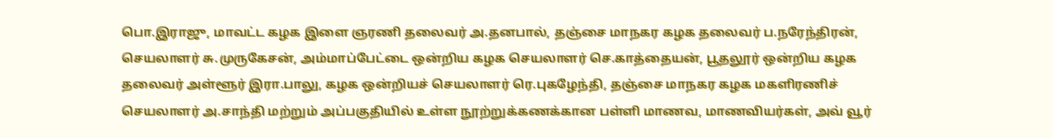பொ.இராஜு, மாவட்ட கழக இளை ஞரணி தலைவர் அ.தனபால், தஞ்சை மாநகர கழக தலைவர் ப.நரேந்திரன், செயலாளர் சு.முருகேசன், அம்மாப்பேட்டை ஒன்றிய கழக செயலாளர் செ.காத்தையன், பூதலூர் ஒன்றிய கழக தலைவர் அள்ளூர் இரா.பாலு, கழக ஒன்றியச் செயலாளர் ரெ.புகழேந்தி, தஞ்சை மாநகர கழக மகளிரணிச் செயலாளர் அ.சாந்தி மற்றும் அப்பகுதியில் உள்ள நூற்றுக்கணக்கான பள்ளி மாணவ, மாணவியர்கள், அவ் வூர்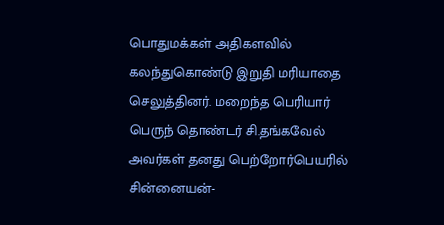பொதுமக்கள் அதிகளவில் கலந்துகொண்டு இறுதி மரியாதை செலுத்தினர். மறைந்த பெரியார் பெருந் தொண்டர் சி.தங்கவேல் அவர்கள் தனது பெற்றோர்பெயரில்  சின்னையன்-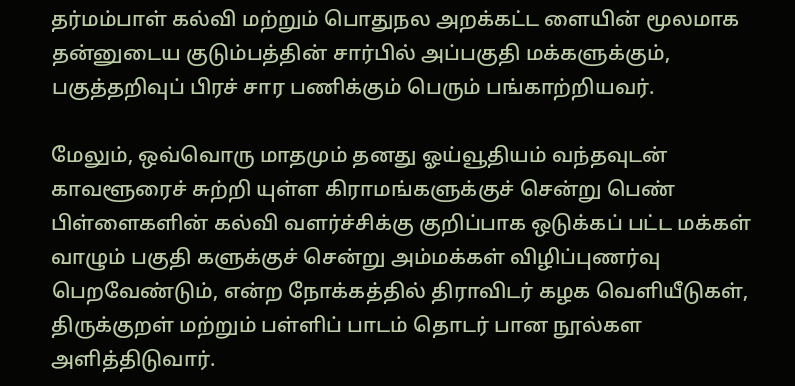தர்மம்பாள் கல்வி மற்றும் பொதுநல அறக்கட்ட ளையின் மூலமாக தன்னுடைய குடும்பத்தின் சார்பில் அப்பகுதி மக்களுக்கும், பகுத்தறிவுப் பிரச் சார பணிக்கும் பெரும் பங்காற்றியவர்.

மேலும், ஒவ்வொரு மாதமும் தனது ஓய்வூதியம் வந்தவுடன் காவளூரைச் சுற்றி யுள்ள கிராமங்களுக்குச் சென்று பெண் பிள்ளைகளின் கல்வி வளர்ச்சிக்கு குறிப்பாக ஒடுக்கப் பட்ட மக்கள் வாழும் பகுதி களுக்குச் சென்று அம்மக்கள் விழிப்புணர்வு பெறவேண்டும், என்ற நோக்கத்தில் திராவிடர் கழக வெளியீடுகள், திருக்குறள் மற்றும் பள்ளிப் பாடம் தொடர் பான நூல்கள அளித்திடுவார்.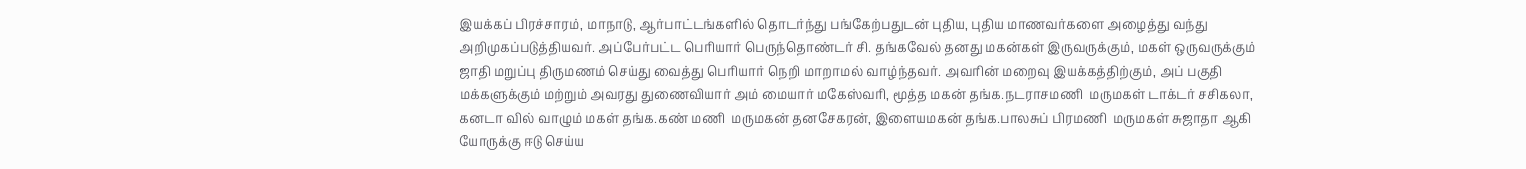இயக்கப் பிரச்சாரம், மாநாடு, ஆர்பாட்டங்களில் தொடர்ந்து பங்கேற்பதுடன் புதிய, புதிய மாணவர்களை அழைத்து வந்து அறிமுகப்படுத்தியவர். அப்பேர்பட்ட பெரியார் பெருந்தொண்டர் சி. தங்கவேல் தனது மகன்கள் இருவருக்கும், மகள் ஒருவருக்கும் ஜாதி மறுப்பு திருமணம் செய்து வைத்து பெரியார் நெறி மாறாமல் வாழ்ந்தவர். அவரின் மறைவு இயக்கத்திற்கும், அப் பகுதி மக்களுக்கும் மற்றும் அவரது துணைவியார் அம் மையார் மகேஸ்வரி, மூத்த மகன் தங்க.நடராசமணி  மருமகள் டாக்டர் சசிகலா, கனடா வில் வாழும் மகள் தங்க.கண் மணி  மருமகன் தனசேகரன், இளையமகன் தங்க.பாலசுப் பிரமணி  மருமகள் சுஜாதா ஆகி யோருக்கு ஈடு செய்ய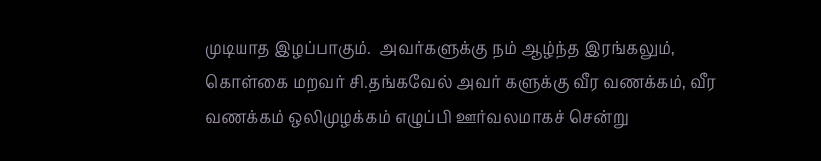முடியாத இழப்பாகும்.  அவர்களுக்கு நம் ஆழ்ந்த இரங்கலும், கொள்கை மறவர் சி.தங்கவேல் அவர் களுக்கு வீர வணக்கம், வீர வணக்கம் ஒலிமுழக்கம் எழுப்பி ஊர்வலமாகச் சென்று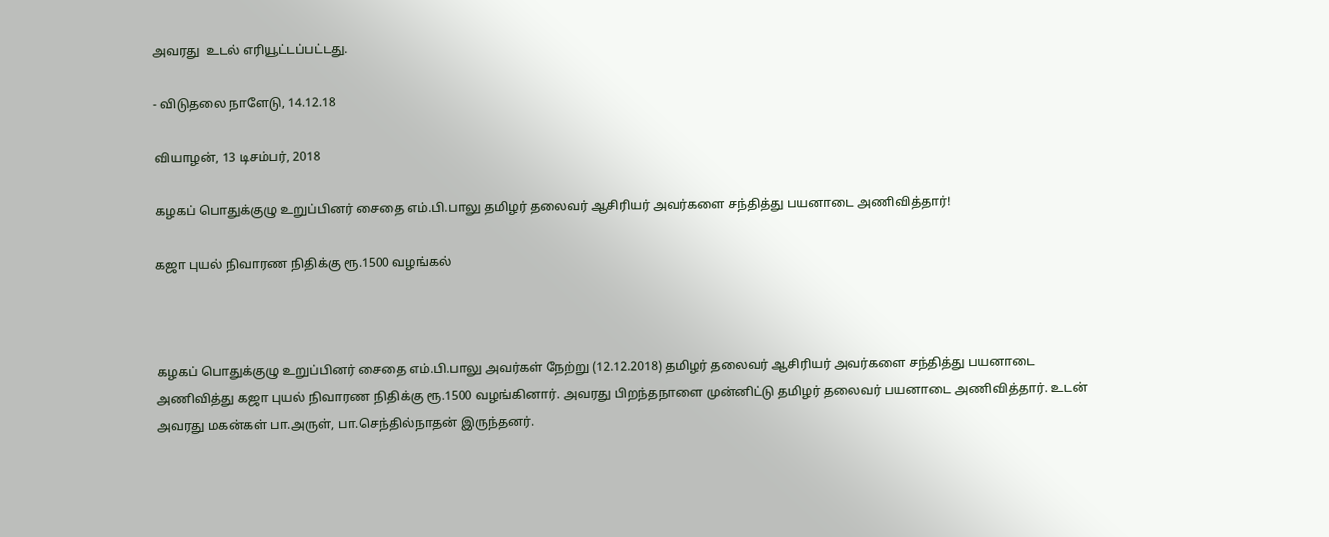அவரது  உடல் எரியூட்டப்பட்டது.

- விடுதலை நாளேடு, 14.12.18

வியாழன், 13 டிசம்பர், 2018

கழகப் பொதுக்குழு உறுப்பினர் சைதை எம்.பி.பாலு தமிழர் தலைவர் ஆசிரியர் அவர்களை சந்தித்து பயனாடை அணிவித்தார்!

கஜா புயல் நிவாரண நிதிக்கு ரூ.1500 வழங்கல்



கழகப் பொதுக்குழு உறுப்பினர் சைதை எம்.பி.பாலு அவர்கள் நேற்று (12.12.2018) தமிழர் தலைவர் ஆசிரியர் அவர்களை சந்தித்து பயனாடை அணிவித்து கஜா புயல் நிவாரண நிதிக்கு ரூ.1500 வழங்கினார். அவரது பிறந்தநாளை முன்னிட்டு தமிழர் தலைவர் பயனாடை அணிவித்தார். உடன் அவரது மகன்கள் பா.அருள், பா.செந்தில்நாதன் இருந்தனர்.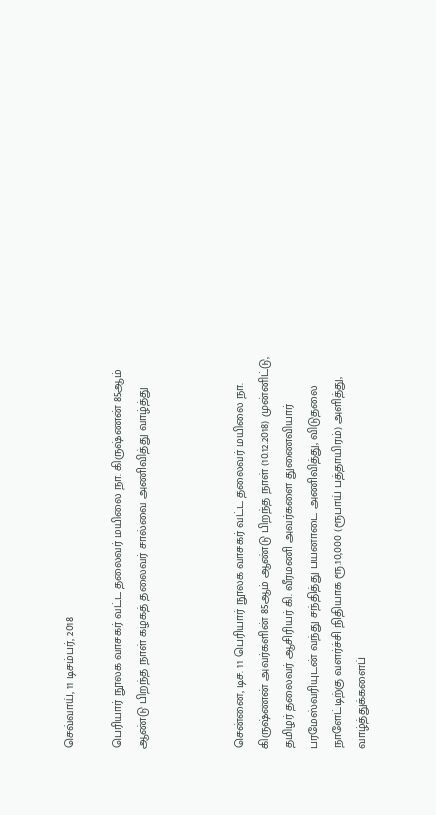செவ்வாய், 11 டிசம்பர், 2018

பெரியார் நூலக வாசகர் வட்ட தலைவர் மயிலை நா. கிருஷ்ணன் 85ஆம் ஆண்டு பிறந்த நாள் கழகத் தலைவர் சால்வை அணிவித்து வாழ்த்து



சென்னை, டிச. 11 பெரியார் நூலக வாசகர் வட்ட தலைவர் மயிலை நா. கிருஷ்ணன் அவர்களின் 85ஆம் ஆண்டு பிறந்த நாள் (10.12.2018) முன்னிட்டு, தமிழர் தலைவர் ஆசிரியர் கி. வீரமணி அவர்களை துணைவியார் பரமேஸ்வரியுடன் வந்து சந்தித்து பயனாடை அணிவித்து, விடுதலை நாளேட்டிற்கு வளர்ச்சி நிதியாக ரூ.10,000 (ரூபாய் பத்தாயிரம்) அளித்து, வாழ்த்துக்களைப்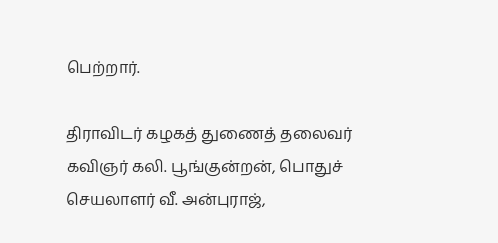பெற்றார்.

திராவிடர் கழகத் துணைத் தலைவர் கவிஞர் கலி. பூங்குன்றன், பொதுச் செயலாளர் வீ. அன்புராஜ்,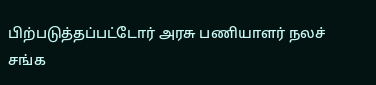பிற்படுத்தப்பட்டோர் அரசு பணியாளர் நலச் சங்க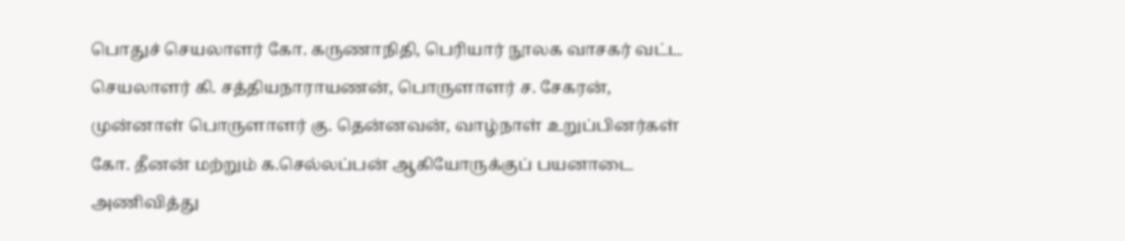பொதுச் செயலாளர் கோ. கருணாநிதி, பெரியார் நூலக வாசகர் வட்ட செயலாளர் கி. சத்தியநாராயணன், பொருளாளர் ச. சேகரன், முன்னாள் பொருளாளர் கு. தென்னவன், வாழ்நாள் உறுப்பினர்கள் கோ. தீனன் மற்றும் க.செல்லப்பன் ஆகியோருக்குப் பயனாடை அணிவித்து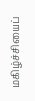மகிழ்ச்சியைப்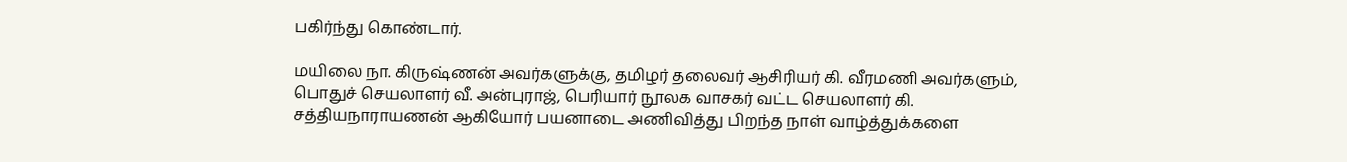பகிர்ந்து கொண்டார்.

மயிலை நா. கிருஷ்ணன் அவர்களுக்கு, தமிழர் தலைவர் ஆசிரியர் கி. வீரமணி அவர்களும், பொதுச் செயலாளர் வீ. அன்புராஜ், பெரியார் நூலக வாசகர் வட்ட செயலாளர் கி. சத்தியநாராயணன் ஆகியோர் பயனாடை அணிவித்து பிறந்த நாள் வாழ்த்துக்களை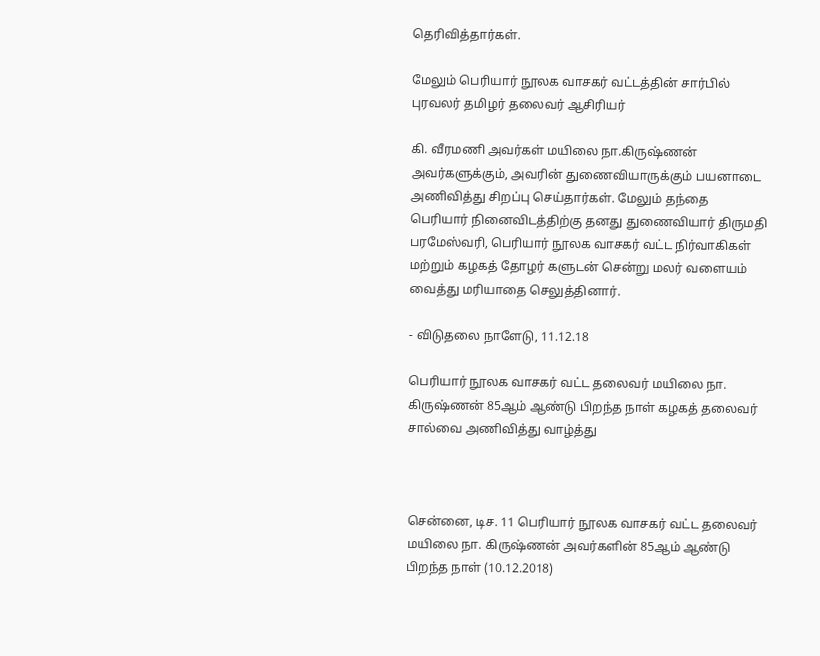தெரிவித்தார்கள்.

மேலும் பெரியார் நூலக வாசகர் வட்டத்தின் சார்பில் புரவலர் தமிழர் தலைவர் ஆசிரியர்

கி. வீரமணி அவர்கள் மயிலை நா.கிருஷ்ணன் அவர்களுக்கும், அவரின் துணைவியாருக்கும் பயனாடை அணிவித்து சிறப்பு செய்தார்கள். மேலும் தந்தை பெரியார் நினைவிடத்திற்கு தனது துணைவியார் திருமதி பரமேஸ்வரி, பெரியார் நூலக வாசகர் வட்ட நிர்வாகிகள் மற்றும் கழகத் தோழர் களுடன் சென்று மலர் வளையம் வைத்து மரியாதை செலுத்தினார்.

- விடுதலை நாளேடு, 11.12.18

பெரியார் நூலக வாசகர் வட்ட தலைவர் மயிலை நா. கிருஷ்ணன் 85ஆம் ஆண்டு பிறந்த நாள் கழகத் தலைவர் சால்வை அணிவித்து வாழ்த்து



சென்னை, டிச. 11 பெரியார் நூலக வாசகர் வட்ட தலைவர் மயிலை நா. கிருஷ்ணன் அவர்களின் 85ஆம் ஆண்டு பிறந்த நாள் (10.12.2018)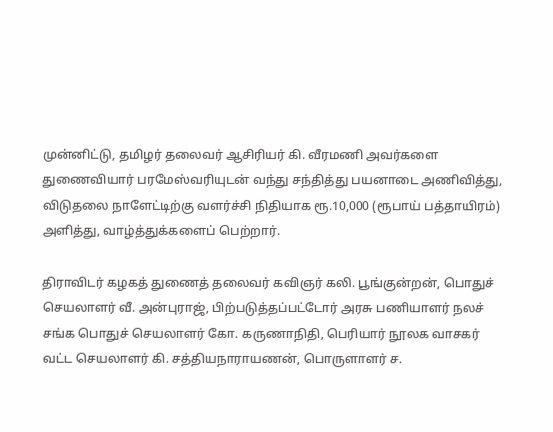முன்னிட்டு, தமிழர் தலைவர் ஆசிரியர் கி. வீரமணி அவர்களை துணைவியார் பரமேஸ்வரியுடன் வந்து சந்தித்து பயனாடை அணிவித்து, விடுதலை நாளேட்டிற்கு வளர்ச்சி நிதியாக ரூ.10,000 (ரூபாய் பத்தாயிரம்) அளித்து, வாழ்த்துக்களைப் பெற்றார்.

திராவிடர் கழகத் துணைத் தலைவர் கவிஞர் கலி. பூங்குன்றன், பொதுச் செயலாளர் வீ. அன்புராஜ், பிற்படுத்தப்பட்டோர் அரசு பணியாளர் நலச் சங்க பொதுச் செயலாளர் கோ. கருணாநிதி, பெரியார் நூலக வாசகர் வட்ட செயலாளர் கி. சத்தியநாராயணன், பொருளாளர் ச.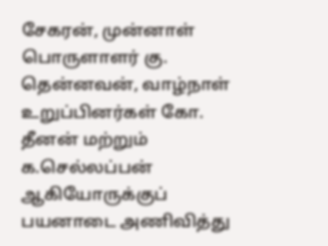சேகரன், முன்னாள் பொருளாளர் கு. தென்னவன், வாழ்நாள் உறுப்பினர்கள் கோ. தீனன் மற்றும் க.செல்லப்பன் ஆகியோருக்குப் பயனாடை அணிவித்து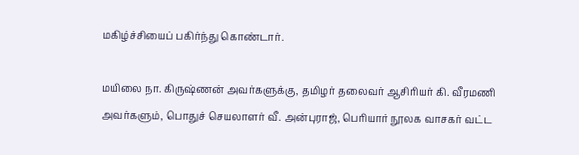மகிழ்ச்சியைப் பகிர்ந்து கொண்டார்.

மயிலை நா. கிருஷ்ணன் அவர்களுக்கு, தமிழர் தலைவர் ஆசிரியர் கி. வீரமணி அவர்களும், பொதுச் செயலாளர் வீ. அன்புராஜ், பெரியார் நூலக வாசகர் வட்ட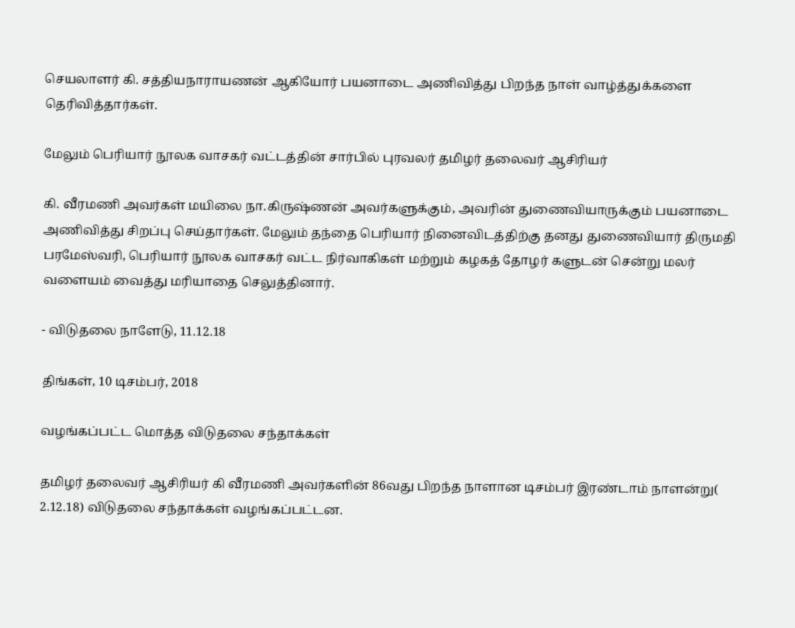செயலாளர் கி. சத்தியநாராயணன் ஆகியோர் பயனாடை அணிவித்து பிறந்த நாள் வாழ்த்துக்களை தெரிவித்தார்கள்.

மேலும் பெரியார் நூலக வாசகர் வட்டத்தின் சார்பில் புரவலர் தமிழர் தலைவர் ஆசிரியர்

கி. வீரமணி அவர்கள் மயிலை நா.கிருஷ்ணன் அவர்களுக்கும், அவரின் துணைவியாருக்கும் பயனாடை அணிவித்து சிறப்பு செய்தார்கள். மேலும் தந்தை பெரியார் நினைவிடத்திற்கு தனது துணைவியார் திருமதி பரமேஸ்வரி, பெரியார் நூலக வாசகர் வட்ட நிர்வாகிகள் மற்றும் கழகத் தோழர் களுடன் சென்று மலர் வளையம் வைத்து மரியாதை செலுத்தினார்.

- விடுதலை நாளேடு, 11.12.18

திங்கள், 10 டிசம்பர், 2018

வழங்கப்பட்ட மொத்த விடுதலை சந்தாக்கள்

தமிழர் தலைவர் ஆசிரியர் கி வீரமணி அவர்களின் 86வது பிறந்த நாளான டிசம்பர் இரண்டாம் நாளன்று( 2.12.18) விடுதலை சந்தாக்கள் வழங்கப்பட்டன.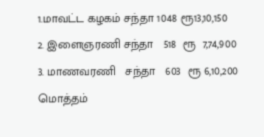1.மாவட்ட கழகம் சந்தா 1048 ரூ13,10,150
2. இளைஞரணி சந்தா   518  ரூ  7,74,900
3. மாணவரணி   சந்தா   603  ரூ 6,10,200
மொத்தம்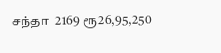சந்தா  2169 ரூ26,95,250